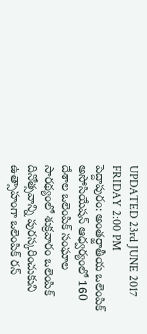UPDATED 23rd JUNE 2017 FRIDAY 2:00 PM
పెద్దాపురం: అంతర్జాతీయ ఒలెంపిక్ అసోసియేషన్ ఆధ్వర్యంలో 160 దేశాల ఒలెంపిక్ సంఘాల సారథ్యంలో శుక్రవారం ఒలెంపిక్ దినోత్సవాన్ని పురస్కరించుకుని ఉత్సాహంగా ఒలెంపిక్ రన్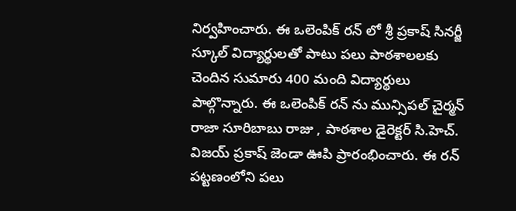నిర్వహించారు. ఈ ఒలెంపిక్ రన్ లో శ్రీ ప్రకాష్ సినర్జీ స్కూల్ విద్యార్థులతో పాటు పలు పాఠశాలలకు చెందిన సుమారు 400 మంది విద్యార్థులు పాల్గొన్నారు. ఈ ఒలెంపిక్ రన్ ను మున్సిపల్ చైర్మన్ రాజా సూరిబాబు రాజు , పాఠశాల డైరెక్టర్ సి.హెచ్. విజయ్ ప్రకాష్ జెండా ఊపి ప్రారంభించారు. ఈ రన్ పట్టణంలోని పలు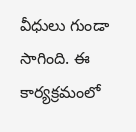వీధులు గుండా సాగింది. ఈ కార్యక్రమంలో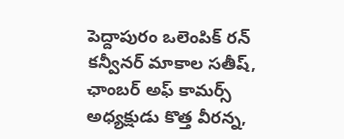పెద్దాపురం ఒలెంపిక్ రన్ కన్వీనర్ మాకాల సతీష్, ఛాంబర్ అఫ్ కామర్స్ అధ్యక్షుడు కొత్త వీరన్న,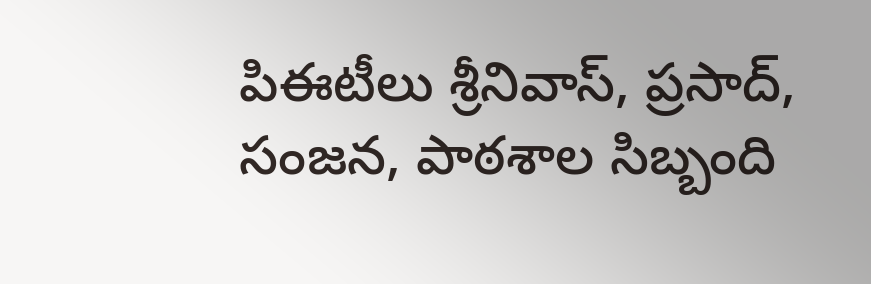పిఈటీలు శ్రీనివాస్, ప్రసాద్, సంజన, పాఠశాల సిబ్బంది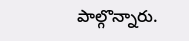పాల్గొన్నారు.